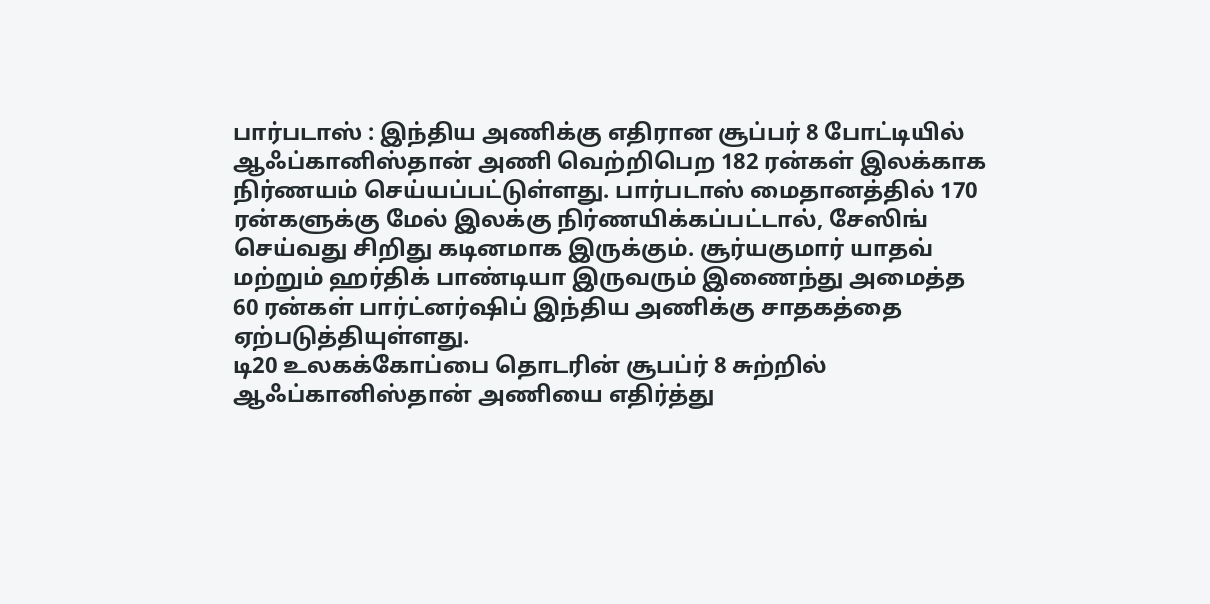பார்படாஸ் : இந்திய அணிக்கு எதிரான சூப்பர் 8 போட்டியில் ஆஃப்கானிஸ்தான் அணி வெற்றிபெற 182 ரன்கள் இலக்காக நிர்ணயம் செய்யப்பட்டுள்ளது. பார்படாஸ் மைதானத்தில் 170 ரன்களுக்கு மேல் இலக்கு நிர்ணயிக்கப்பட்டால், சேஸிங் செய்வது சிறிது கடினமாக இருக்கும். சூர்யகுமார் யாதவ் மற்றும் ஹர்திக் பாண்டியா இருவரும் இணைந்து அமைத்த 60 ரன்கள் பார்ட்னர்ஷிப் இந்திய அணிக்கு சாதகத்தை ஏற்படுத்தியுள்ளது.
டி20 உலகக்கோப்பை தொடரின் சூபப்ர் 8 சுற்றில் ஆஃப்கானிஸ்தான் அணியை எதிர்த்து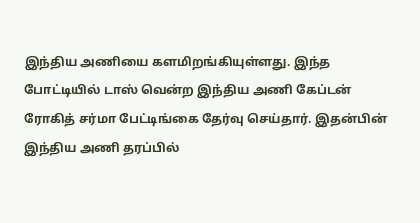இந்திய அணியை களமிறங்கியுள்ளது. இந்த போட்டியில் டாஸ் வென்ற இந்திய அணி கேப்டன் ரோகித் சர்மா பேட்டிங்கை தேர்வு செய்தார். இதன்பின் இந்திய அணி தரப்பில்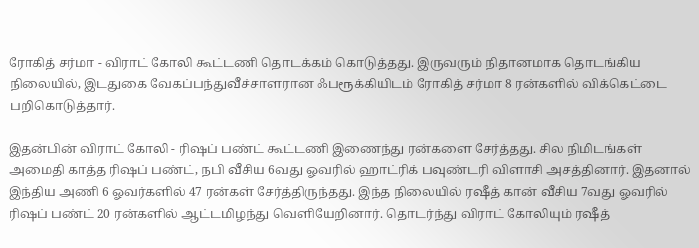ரோகித் சர்மா - விராட் கோலி கூட்டணி தொடக்கம் கொடுத்தது. இருவரும் நிதானமாக தொடங்கிய நிலையில், இடதுகை வேகப்பந்துவீச்சாளரான ஃபரூக்கியிடம் ரோகித் சர்மா 8 ரன்களில் விக்கெட்டை பறிகொடுத்தார்.

இதன்பின் விராட் கோலி - ரிஷப் பண்ட் கூட்டணி இணைந்து ரன்களை சேர்த்தது. சில நிமிடங்கள் அமைதி காத்த ரிஷப் பண்ட், நபி வீசிய 6வது ஓவரில் ஹாட்ரிக் பவுண்டரி விளாசி அசத்தினார். இதனால் இந்திய அணி 6 ஓவர்களில் 47 ரன்கள் சேர்த்திருந்தது. இந்த நிலையில் ரஷீத் கான் வீசிய 7வது ஓவரில் ரிஷப் பண்ட் 20 ரன்களில் ஆட்டமிழந்து வெளியேறினார். தொடர்ந்து விராட் கோலியும் ரஷீத்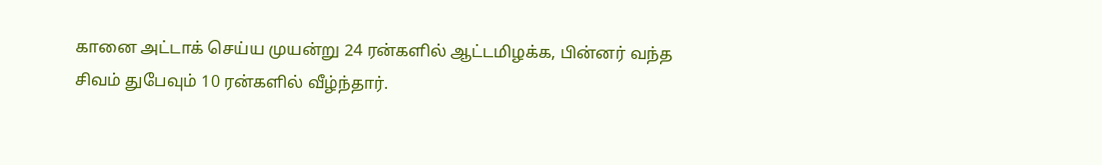கானை அட்டாக் செய்ய முயன்று 24 ரன்களில் ஆட்டமிழக்க, பின்னர் வந்த சிவம் துபேவும் 10 ரன்களில் வீழ்ந்தார்.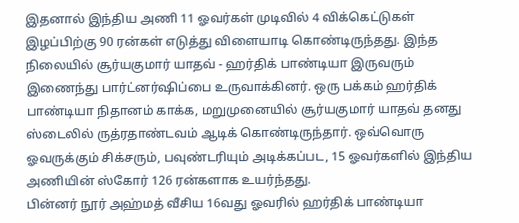இதனால் இந்திய அணி 11 ஓவர்கள் முடிவில் 4 விக்கெட்டுகள் இழப்பிற்கு 90 ரன்கள் எடுத்து விளையாடி கொண்டிருந்தது. இந்த நிலையில் சூர்யகுமார் யாதவ் - ஹர்திக் பாண்டியா இருவரும் இணைந்து பார்ட்னர்ஷிப்பை உருவாக்கினர். ஒரு பக்கம் ஹர்திக் பாண்டியா நிதானம் காக்க, மறுமுனையில் சூர்யகுமார் யாதவ் தனது ஸ்டைலில் ருத்ரதாண்டவம் ஆடிக் கொண்டிருந்தார். ஒவ்வொரு ஓவருக்கும் சிக்சரும், பவுண்டரியும் அடிக்கப்பட, 15 ஓவர்களில் இந்திய அணியின் ஸ்கோர் 126 ரன்களாக உயர்ந்தது.
பின்னர் நூர் அஹ்மத் வீசிய 16வது ஓவரில் ஹர்திக் பாண்டியா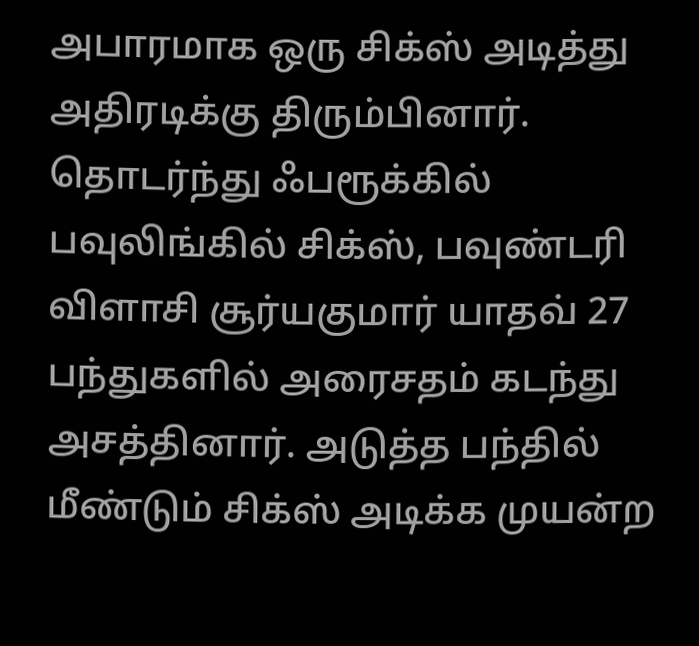அபாரமாக ஒரு சிக்ஸ் அடித்து அதிரடிக்கு திரும்பினார். தொடர்ந்து ஃபரூக்கில் பவுலிங்கில் சிக்ஸ், பவுண்டரி விளாசி சூர்யகுமார் யாதவ் 27 பந்துகளில் அரைசதம் கடந்து அசத்தினார். அடுத்த பந்தில் மீண்டும் சிக்ஸ் அடிக்க முயன்ற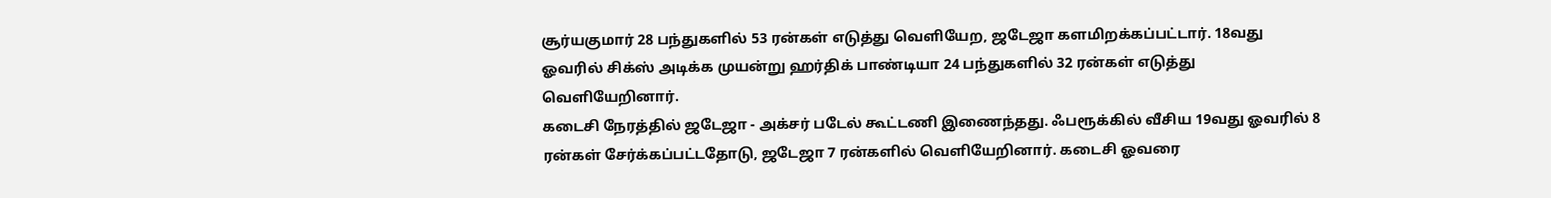சூர்யகுமார் 28 பந்துகளில் 53 ரன்கள் எடுத்து வெளியேற, ஜடேஜா களமிறக்கப்பட்டார். 18வது ஓவரில் சிக்ஸ் அடிக்க முயன்று ஹர்திக் பாண்டியா 24 பந்துகளில் 32 ரன்கள் எடுத்து வெளியேறினார்.
கடைசி நேரத்தில் ஜடேஜா - அக்சர் படேல் கூட்டணி இணைந்தது. ஃபரூக்கில் வீசிய 19வது ஓவரில் 8 ரன்கள் சேர்க்கப்பட்டதோடு, ஜடேஜா 7 ரன்களில் வெளியேறினார். கடைசி ஓவரை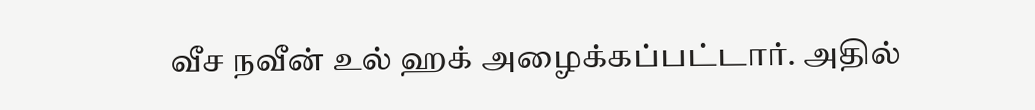வீச நவீன் உல் ஹக் அழைக்கப்பட்டார். அதில்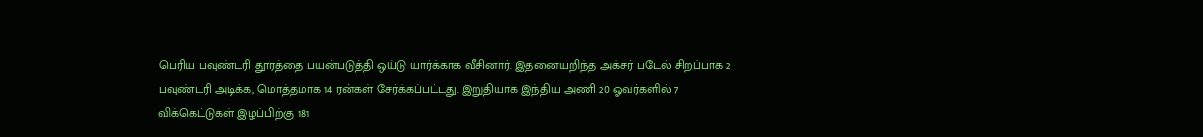பெரிய பவுண்டரி தூரத்தை பயன்படுத்தி ஒய்டு யார்க்காக வீசினார். இதனையறிந்த அக்சர் படேல் சிறப்பாக 2 பவுண்டரி அடிக்க, மொத்தமாக 14 ரன்கள் சேர்க்கப்பட்டது. இறுதியாக இந்திய அணி 20 ஓவர்களில் 7 விக்கெட்டுகள் இழப்பிற்கு 181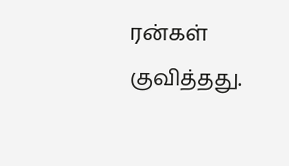ரன்கள் குவித்தது.